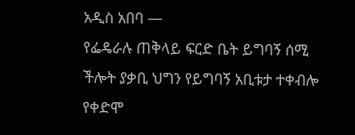አዲስ አበባ —
የፌዴራሉ ጠቅላይ ፍርድ ቤት ይግባኝ ሰሚ ችሎት ያቃቢ ህግን የይግባኝ አቢቱታ ተቀብሎ የቀድሞ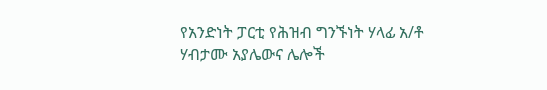የአንድነት ፓርቲ የሕዝብ ግንኙነት ሃላፊ አ/ቶ ሃብታሙ አያሌውና ሌሎች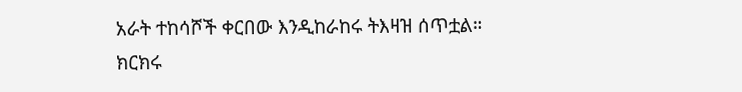አራት ተከሳሾች ቀርበው እንዲከራከሩ ትእዛዝ ሰጥቷል።
ክርክሩ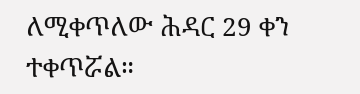ለሚቀጥለው ሕዳር 29 ቀን ተቀጥሯል።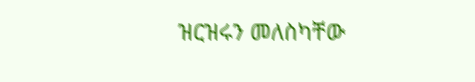ዝርዝሩን መለስካቸው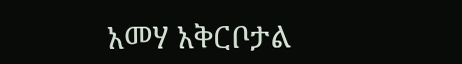አመሃ አቅርቦታል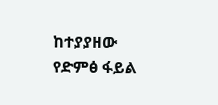ከተያያዘው የድምፅ ፋይል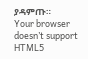ያዳምጡ።
Your browser doesn’t support HTML5